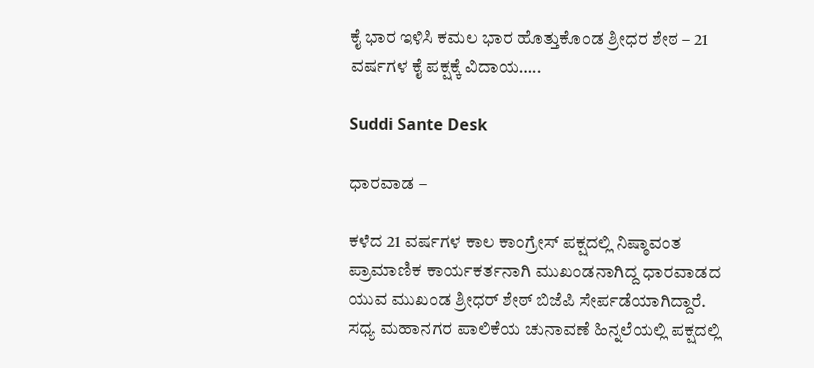ಕೈ ಭಾರ ಇಳಿಸಿ ಕಮಲ ಭಾರ ಹೊತ್ತುಕೊಂಡ ಶ್ರೀಧರ ಶೇಠ – 21 ವರ್ಷಗಳ ಕೈ ಪಕ್ಷಕ್ಕೆ ವಿದಾಯ…..

Suddi Sante Desk

ಧಾರವಾಡ –

ಕಳೆದ 21 ವರ್ಷಗಳ ಕಾಲ ಕಾಂಗ್ರೇಸ್ ಪಕ್ಷದಲ್ಲಿ ನಿಷ್ಠಾವಂತ ಪ್ರಾಮಾಣಿಕ ಕಾರ್ಯಕರ್ತನಾಗಿ ಮುಖಂಡನಾಗಿದ್ದ ಧಾರವಾಡದ ಯುವ ಮುಖಂಡ ಶ್ರೀಧರ್ ಶೇಠ್ ಬಿಜೆಪಿ ಸೇರ್ಪಡೆಯಾಗಿದ್ದಾರೆ. ಸಧ್ಯ ಮಹಾನಗರ ಪಾಲಿಕೆಯ ಚುನಾವಣೆ ಹಿನ್ನಲೆಯಲ್ಲಿ ಪಕ್ಷದಲ್ಲಿ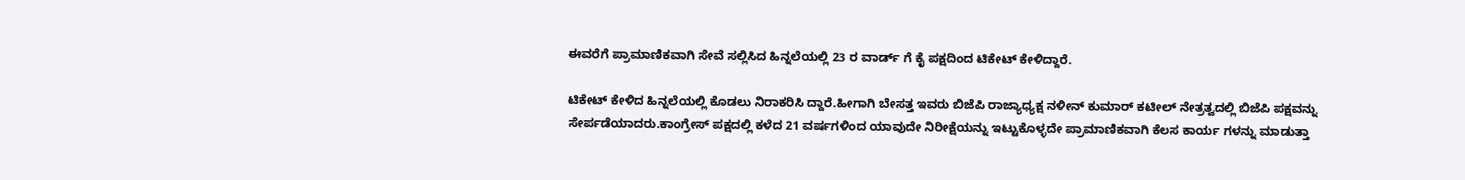ಈವರೆಗೆ ಪ್ರಾಮಾಣಿಕವಾಗಿ ಸೇವೆ ಸಲ್ಲಿಸಿದ ಹಿನ್ನಲೆಯಲ್ಲಿ 23 ರ ವಾರ್ಡ್ ಗೆ ಕೈ ಪಕ್ಷದಿಂದ ಟಿಕೇಟ್ ಕೇಳಿದ್ದಾರೆ.

ಟಿಕೇಟ್ ಕೇಳಿದ ಹಿನ್ನಲೆಯಲ್ಲಿ ಕೊಡಲು ನಿರಾಕರಿಸಿ ದ್ದಾರೆ.ಹೀಗಾಗಿ ಬೇಸತ್ತ ಇವರು ಬಿಜೆಪಿ ರಾಜ್ಯಾಧ್ಯಕ್ಷ ನಳೀನ್ ಕುಮಾರ್ ಕಟೀಲ್ ನೇತ್ರತ್ವದಲ್ಲಿ ಬಿಜೆಪಿ ಪಕ್ಷವನ್ನು ಸೇರ್ಪಡೆಯಾದರು.ಕಾಂಗ್ರೇಸ್ ಪಕ್ಷದಲ್ಲಿ ಕಳೆದ 21 ವರ್ಷಗಳಿಂದ ಯಾವುದೇ ನಿರೀಕ್ಷೆಯನ್ನು ಇಟ್ಟುಕೊಳ್ಳದೇ ಪ್ರಾಮಾಣಿಕವಾಗಿ ಕೆಲಸ ಕಾರ್ಯ ಗಳನ್ನು ಮಾಡುತ್ತಾ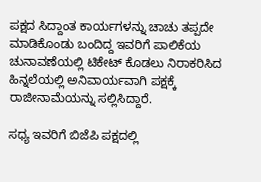ಪಕ್ಷದ ಸಿದ್ದಾಂತ ಕಾರ್ಯಗಳನ್ನು ಚಾಚು ತಪ್ಪದೇ ಮಾಡಿಕೊಂಡು ಬಂದಿದ್ದ ಇವರಿಗೆ ಪಾಲಿಕೆಯ ಚುನಾವಣೆಯಲ್ಲಿ ಟಿಕೇಟ್ ಕೊಡಲು ನಿರಾಕರಿಸಿದ ಹಿನ್ನಲೆಯಲ್ಲಿ ಅನಿವಾರ್ಯವಾಗಿ ಪಕ್ಷಕ್ಕೆ ರಾಜೀನಾಮೆಯನ್ನು ಸಲ್ಲಿಸಿದ್ದಾರೆ.

ಸಧ್ಯ ಇವರಿಗೆ ಬಿಜೆಪಿ ಪಕ್ಷದಲ್ಲಿ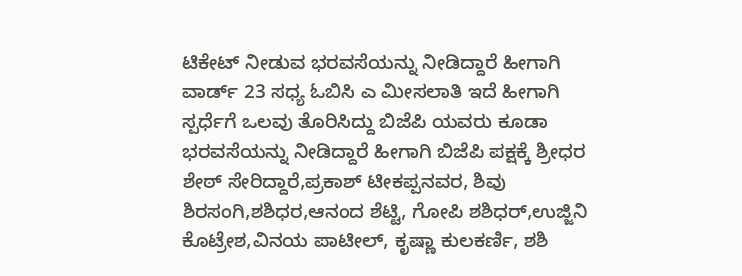ಟಿಕೇಟ್ ನೀಡುವ ಭರವಸೆಯನ್ನು ನೀಡಿದ್ದಾರೆ ಹೀಗಾಗಿ ವಾರ್ಡ್ 23 ಸಧ್ಯ ಓಬಿಸಿ ಎ ಮೀಸಲಾತಿ ಇದೆ ಹೀಗಾಗಿ ಸ್ಪರ್ಧೆಗೆ ಒಲವು ತೊರಿಸಿದ್ದು ಬಿಜೆಪಿ ಯವರು ಕೂಡಾ ಭರವಸೆಯನ್ನು ನೀಡಿದ್ದಾರೆ ಹೀಗಾಗಿ ಬಿಜೆಪಿ ಪಕ್ಷಕ್ಕೆ ಶ್ರೀಧರ ಶೇಠ್ ಸೇರಿದ್ದಾರೆ,ಪ್ರಕಾಶ್ ಟೀಕಪ್ಪನವರ, ಶಿವು ಶಿರಸಂಗಿ,ಶಶಿಧರ,ಆನಂದ ಶೆಟ್ಟಿ, ಗೋಪಿ ಶಶಿಧರ್,ಉಜ್ಜಿನಿ ಕೊಟ್ರೇಶ,ವಿನಯ ಪಾಟೀಲ್, ಕೃಷ್ಣಾ ಕುಲಕರ್ಣಿ, ಶಶಿ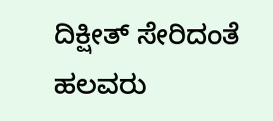ದಿಕ್ಷೀತ್ ಸೇರಿದಂತೆ ಹಲವರು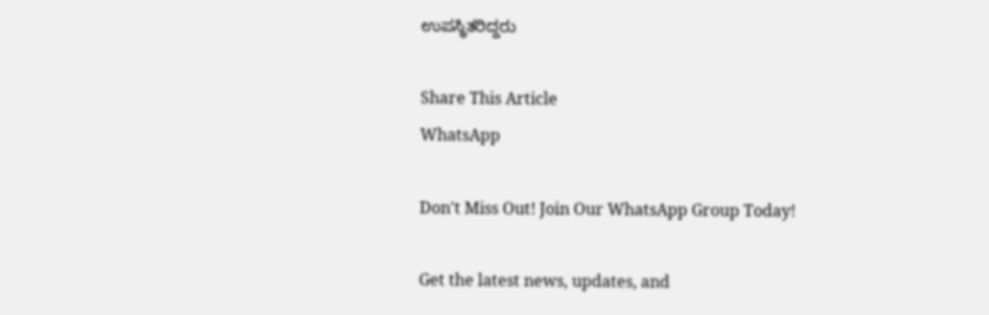ಉಪಸ್ಥಿತರಿದ್ದರು

Share This Article
WhatsApp

Don't Miss Out! Join Our WhatsApp Group Today!

Get the latest news, updates, and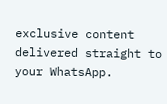exclusive content delivered straight to your WhatsApp.